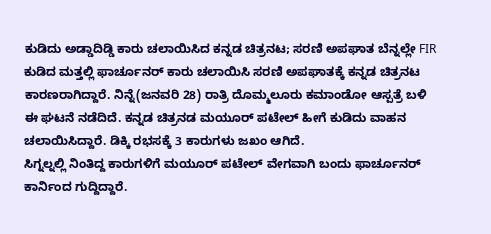ಕುಡಿದು ಅಡ್ಡಾದಿಡ್ಡಿ ಕಾರು ಚಲಾಯಿಸಿದ ಕನ್ನಡ ಚಿತ್ರನಟ; ಸರಣಿ ಅಪಘಾತ ಬೆನ್ನಲ್ಲೇ FIR
ಕುಡಿದ ಮತ್ತಲ್ಲಿ ಫಾರ್ಚೂನರ್ ಕಾರು ಚಲಾಯಿಸಿ ಸರಣಿ ಅಪಘಾತಕ್ಕೆ ಕನ್ನಡ ಚಿತ್ರನಟ ಕಾರಣರಾಗಿದ್ದಾರೆ. ನಿನ್ನೆ(ಜನವರಿ 28) ರಾತ್ರಿ ದೊಮ್ಮಲೂರು ಕಮಾಂಡೋ ಆಸ್ಪತ್ರೆ ಬಳಿ ಈ ಘಟನೆ ನಡೆದಿದೆ. ಕನ್ನಡ ಚಿತ್ರನಡ ಮಯೂರ್ ಪಟೇಲ್ ಹೀಗೆ ಕುಡಿದು ವಾಹನ ಚಲಾಯಿಸಿದ್ದಾರೆ. ಡಿಕ್ಕಿ ರಭಸಕ್ಕೆ 3 ಕಾರುಗಳು ಜಖಂ ಆಗಿದೆ.
ಸಿಗ್ನಲ್ನಲ್ಲಿ ನಿಂತಿದ್ದ ಕಾರುಗಳಿಗೆ ಮಯೂರ್ ಪಟೇಲ್ ವೇಗವಾಗಿ ಬಂದು ಫಾರ್ಚೂನರ್ ಕಾರ್ನಿಂದ ಗುದ್ದಿದ್ದಾರೆ.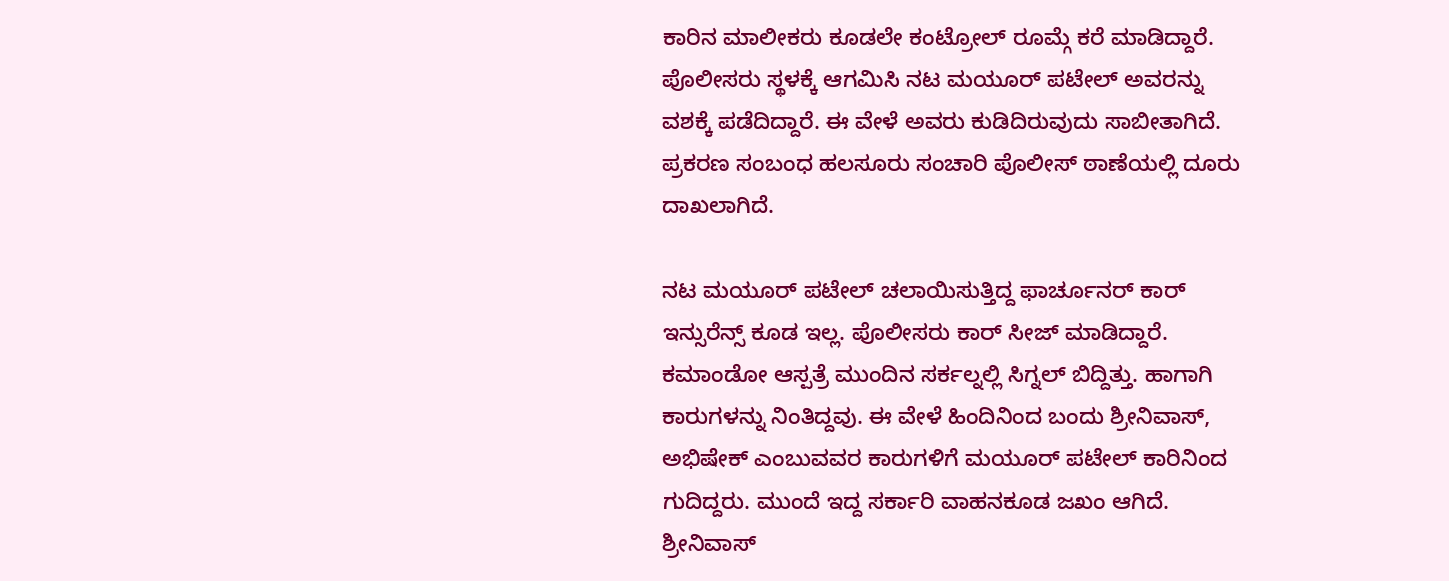ಕಾರಿನ ಮಾಲೀಕರು ಕೂಡಲೇ ಕಂಟ್ರೋಲ್ ರೂಮ್ಗೆ ಕರೆ ಮಾಡಿದ್ದಾರೆ. ಪೊಲೀಸರು ಸ್ಥಳಕ್ಕೆ ಆಗಮಿಸಿ ನಟ ಮಯೂರ್ ಪಟೇಲ್ ಅವರನ್ನು ವಶಕ್ಕೆ ಪಡೆದಿದ್ದಾರೆ. ಈ ವೇಳೆ ಅವರು ಕುಡಿದಿರುವುದು ಸಾಬೀತಾಗಿದೆ. ಪ್ರಕರಣ ಸಂಬಂಧ ಹಲಸೂರು ಸಂಚಾರಿ ಪೊಲೀಸ್ ಠಾಣೆಯಲ್ಲಿ ದೂರು ದಾಖಲಾಗಿದೆ.

ನಟ ಮಯೂರ್ ಪಟೇಲ್ ಚಲಾಯಿಸುತ್ತಿದ್ದ ಫಾರ್ಚೂನರ್ ಕಾರ್ ಇನ್ಸುರೆನ್ಸ್ ಕೂಡ ಇಲ್ಲ. ಪೊಲೀಸರು ಕಾರ್ ಸೀಜ್ ಮಾಡಿದ್ದಾರೆ. ಕಮಾಂಡೋ ಆಸ್ಪತ್ರೆ ಮುಂದಿನ ಸರ್ಕಲ್ನಲ್ಲಿ ಸಿಗ್ನಲ್ ಬಿದ್ದಿತ್ತು. ಹಾಗಾಗಿ ಕಾರುಗಳನ್ನು ನಿಂತಿದ್ದವು. ಈ ವೇಳೆ ಹಿಂದಿನಿಂದ ಬಂದು ಶ್ರೀನಿವಾಸ್, ಅಭಿಷೇಕ್ ಎಂಬುವವರ ಕಾರುಗಳಿಗೆ ಮಯೂರ್ ಪಟೇಲ್ ಕಾರಿನಿಂದ ಗುದಿದ್ದರು. ಮುಂದೆ ಇದ್ದ ಸರ್ಕಾರಿ ವಾಹನಕೂಡ ಜಖಂ ಆಗಿದೆ. ಶ್ರೀನಿವಾಸ್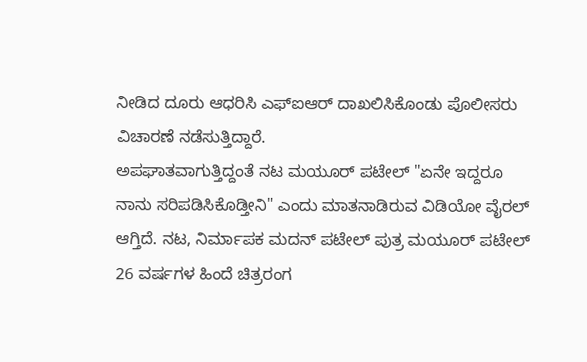ನೀಡಿದ ದೂರು ಆಧರಿಸಿ ಎಫ್ಐಆರ್ ದಾಖಲಿಸಿಕೊಂಡು ಪೊಲೀಸರು ವಿಚಾರಣೆ ನಡೆಸುತ್ತಿದ್ದಾರೆ.
ಅಪಘಾತವಾಗುತ್ತಿದ್ದಂತೆ ನಟ ಮಯೂರ್ ಪಟೇಲ್ "ಏನೇ ಇದ್ದರೂ ನಾನು ಸರಿಪಡಿಸಿಕೊಡ್ತೀನಿ" ಎಂದು ಮಾತನಾಡಿರುವ ವಿಡಿಯೋ ವೈರಲ್ ಆಗ್ತಿದೆ. ನಟ, ನಿರ್ಮಾಪಕ ಮದನ್ ಪಟೇಲ್ ಪುತ್ರ ಮಯೂರ್ ಪಟೇಲ್ 26 ವರ್ಷಗಳ ಹಿಂದೆ ಚಿತ್ರರಂಗ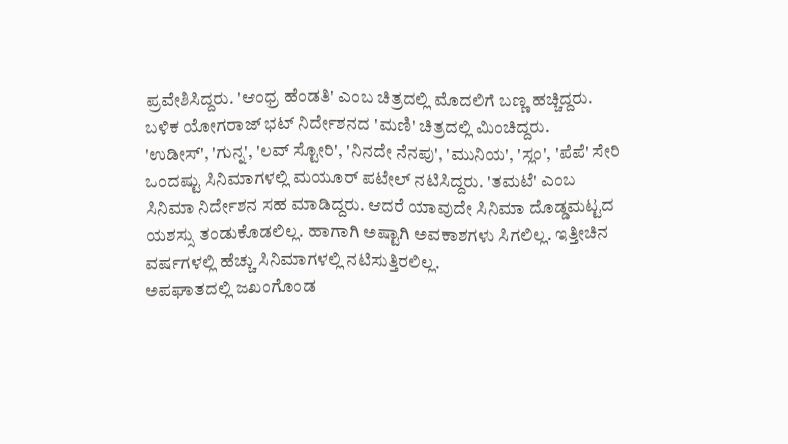ಪ್ರವೇಶಿಸಿದ್ದರು. 'ಆಂಧ್ರ ಹೆಂಡತಿ' ಎಂಬ ಚಿತ್ರದಲ್ಲಿ ಮೊದಲಿಗೆ ಬಣ್ಣ ಹಚ್ಚಿದ್ದರು. ಬಳಿಕ ಯೋಗರಾಜ್ ಭಟ್ ನಿರ್ದೇಶನದ 'ಮಣಿ' ಚಿತ್ರದಲ್ಲಿ ಮಿಂಚಿದ್ದರು.
'ಉಡೀಸ್', 'ಗುನ್ನ', 'ಲವ್ ಸ್ಟೋರಿ', 'ನಿನದೇ ನೆನಪು', 'ಮುನಿಯ', 'ಸ್ಲಂ', 'ಪೆಪೆ' ಸೇರಿ ಒಂದಷ್ಟು ಸಿನಿಮಾಗಳಲ್ಲಿ ಮಯೂರ್ ಪಟೇಲ್ ನಟಿಸಿದ್ದರು. 'ತಮಟೆ' ಎಂಬ ಸಿನಿಮಾ ನಿರ್ದೇಶನ ಸಹ ಮಾಡಿದ್ದರು. ಆದರೆ ಯಾವುದೇ ಸಿನಿಮಾ ದೊಡ್ಡಮಟ್ಟದ ಯಶಸ್ಸು ತಂಡುಕೊಡಲಿಲ್ಲ. ಹಾಗಾಗಿ ಅಷ್ಟಾಗಿ ಅವಕಾಶಗಳು ಸಿಗಲಿಲ್ಲ. ಇತ್ತೀಚಿನ ವರ್ಷಗಳಲ್ಲಿ ಹೆಚ್ಚು ಸಿನಿಮಾಗಳಲ್ಲಿ ನಟಿಸುತ್ತಿರಲಿಲ್ಲ.
ಅಪಘಾತದಲ್ಲಿ ಜಖಂಗೊಂಡ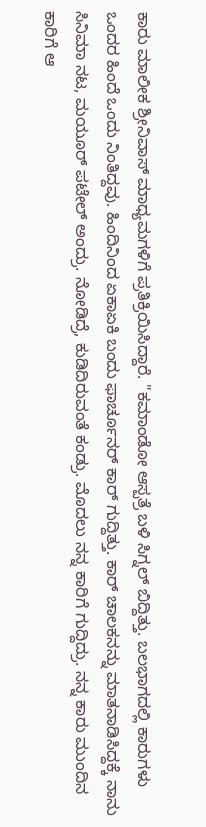ಕಾರು ಮಾಲೀಕ ಶ್ರೀನಿವಾಸ್ ಮಾಧ್ಯಮಗಳಿಗೆ ಪ್ರತಿಕ್ರಿಯಿಸಿದ್ದಾರೆ. "ಕಮಾಂಡೋ ಆಸ್ಪತ್ರೆ ಬಳಿ ಸಿಗ್ನಲ್ ಬಿದ್ದಿತ್ತು. ಬಲಭಾಗದಲ್ಲಿ ಕಾರುಗಳು ಒಂದರ ಹಿಂದೆ ಒಂದು ನಿಂತಿದ್ದವು. ಹಿಂದಿನಿಂದ ಏಕಾಏಕಿ ಬಂದು ಫಾರ್ಚೂನರ್ ಕಾರ್ ಗುದ್ದಿತ್ತು. ಕಾರ್ ಚಾಲಕನನ್ನು ಮಾತನಾಡಿಸಿದ್ದಕ್ಕೆ ನಾನು ಸಿನಿಮಾ ನಟ, ಮಯೂರ್ ಪಟೇಲ್ ಅಂದ್ರು. ನೋಡಿದ್ರೆ, ಕುಡಿದಿರುವಂತೆ ಕಂಡ್ರು. ಮೊದಲು ನನ್ನ ಕಾರಿಗೆ ಗುದ್ದಿದ್ರು. ನನ್ನ ಕಾರು ಮುಂದಿನ ಕಾರಿಗೆ ಆ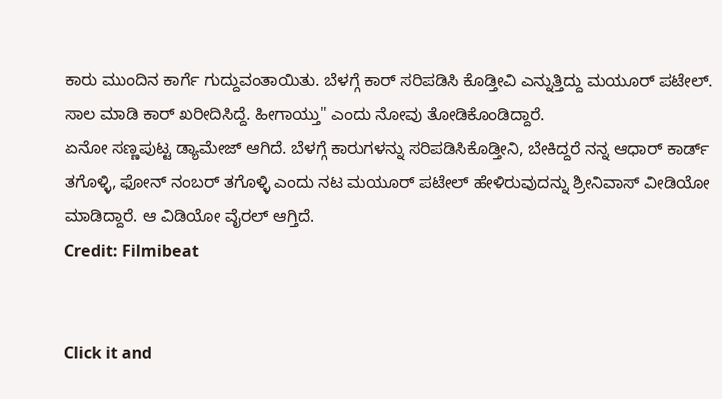ಕಾರು ಮುಂದಿನ ಕಾರ್ಗೆ ಗುದ್ದುವಂತಾಯಿತು. ಬೆಳಗ್ಗೆ ಕಾರ್ ಸರಿಪಡಿಸಿ ಕೊಡ್ತೀವಿ ಎನ್ನುತ್ತಿದ್ದು ಮಯೂರ್ ಪಟೇಲ್. ಸಾಲ ಮಾಡಿ ಕಾರ್ ಖರೀದಿಸಿದ್ದೆ. ಹೀಗಾಯ್ತು" ಎಂದು ನೋವು ತೋಡಿಕೊಂಡಿದ್ದಾರೆ.
ಏನೋ ಸಣ್ಣಪುಟ್ಟ ಡ್ಯಾಮೇಜ್ ಆಗಿದೆ. ಬೆಳಗ್ಗೆ ಕಾರುಗಳನ್ನು ಸರಿಪಡಿಸಿಕೊಡ್ತೀನಿ, ಬೇಕಿದ್ದರೆ ನನ್ನ ಆಧಾರ್ ಕಾರ್ಡ್ ತಗೊಳ್ಳಿ, ಫೋನ್ ನಂಬರ್ ತಗೊಳ್ಳಿ ಎಂದು ನಟ ಮಯೂರ್ ಪಟೇಲ್ ಹೇಳಿರುವುದನ್ನು ಶ್ರೀನಿವಾಸ್ ವೀಡಿಯೋ ಮಾಡಿದ್ದಾರೆ. ಆ ವಿಡಿಯೋ ವೈರಲ್ ಆಗ್ತಿದೆ.
Credit: Filmibeat


Click it and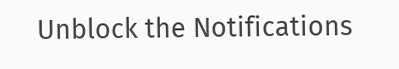Unblock the Notifications